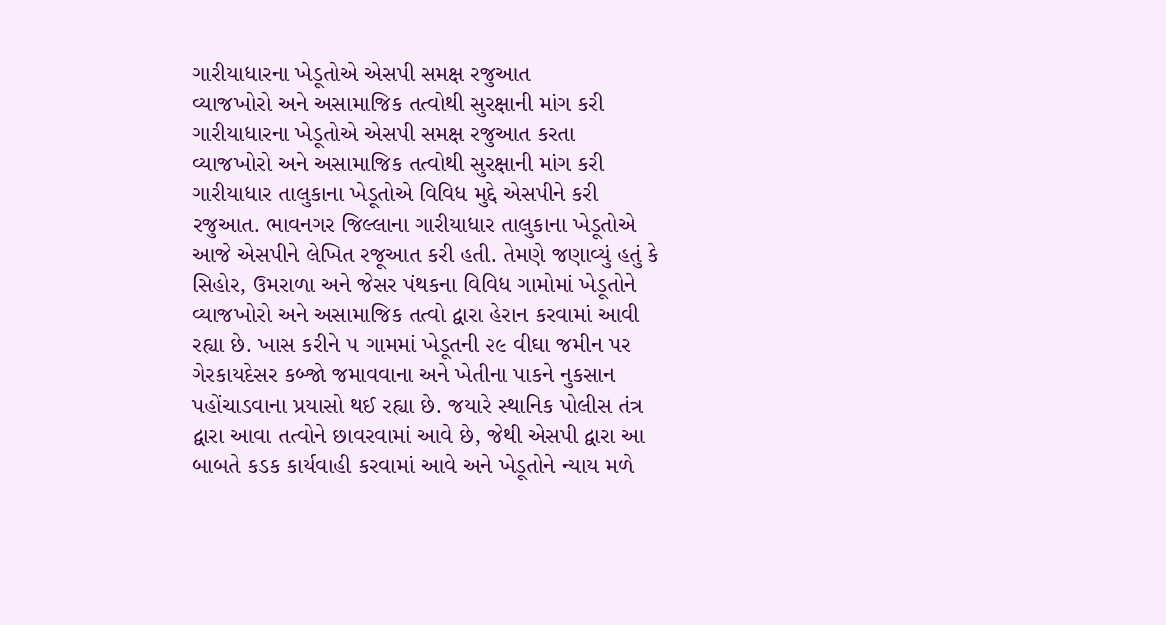ગારીયાધારના ખેડૂતોએ એસપી સમક્ષ રજુઆત
વ્યાજખોરો અને અસામાજિક તત્વોથી સુરક્ષાની માંગ કરી
ગારીયાધારના ખેડૂતોએ એસપી સમક્ષ રજુઆત કરતા વ્યાજખોરો અને અસામાજિક તત્વોથી સુરક્ષાની માંગ કરી
ગારીયાધાર તાલુકાના ખેડૂતોએ વિવિધ મુદ્દે એસપીને કરી રજુઆત. ભાવનગર જિલ્લાના ગારીયાધાર તાલુકાના ખેડૂતોએ આજે એસપીને લેખિત રજૂઆત કરી હતી. તેમણે જણાવ્યું હતું કે સિહોર, ઉમરાળા અને જેસર પંથકના વિવિધ ગામોમાં ખેડૂતોને વ્યાજખોરો અને અસામાજિક તત્વો દ્વારા હેરાન કરવામાં આવી રહ્યા છે. ખાસ કરીને ૫ ગામમાં ખેડૂતની ૨૯ વીઘા જમીન પર ગેરકાયદેસર કબ્જો જમાવવાના અને ખેતીના પાકને નુકસાન પહોંચાડવાના પ્રયાસો થઈ રહ્યા છે. જયારે સ્થાનિક પોલીસ તંત્ર દ્વારા આવા તત્વોને છાવરવામાં આવે છે, જેથી એસપી દ્વારા આ બાબતે કડક કાર્યવાહી કરવામાં આવે અને ખેડૂતોને ન્યાય મળે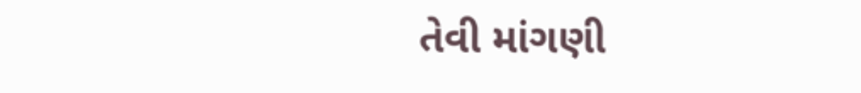તેવી માંગણી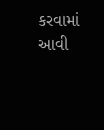કરવામાં આવી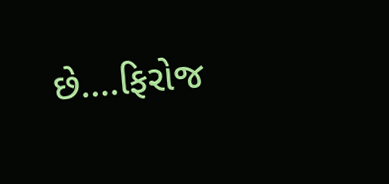છે….ફિરોજ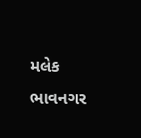મલેક ભાવનગર